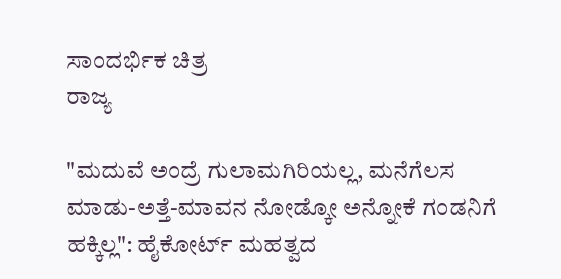ಸಾಂದರ್ಭಿಕ ಚಿತ್ರ
ರಾಜ್ಯ

"ಮದುವೆ ಅಂದ್ರೆ ಗುಲಾಮಗಿರಿಯಲ್ಲ, ಮನೆಗೆಲಸ ಮಾಡು-ಅತ್ತೆ-ಮಾವನ ನೋಡ್ಕೋ ಅನ್ನೋಕೆ ಗಂಡನಿಗೆ ಹಕ್ಕಿಲ್ಲ": ಹೈಕೋರ್ಟ್ ಮಹತ್ವದ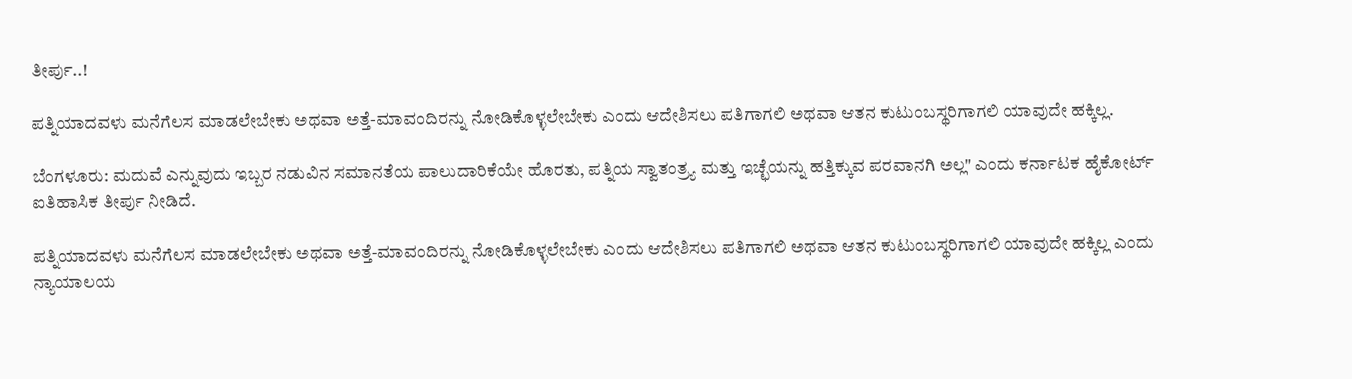ತೀರ್ಪು..!

ಪತ್ನಿಯಾದವಳು ಮನೆಗೆಲಸ ಮಾಡಲೇಬೇಕು ಅಥವಾ ಅತ್ತೆ-ಮಾವಂದಿರನ್ನು ನೋಡಿಕೊಳ್ಳಲೇಬೇಕು ಎಂದು ಆದೇಶಿಸಲು ಪತಿಗಾಗಲಿ ಅಥವಾ ಆತನ ಕುಟುಂಬಸ್ಥರಿಗಾಗಲಿ ಯಾವುದೇ ಹಕ್ಕಿಲ್ಲ.

ಬೆಂಗಳೂರು: ಮದುವೆ ಎನ್ನುವುದು ಇಬ್ಬರ ನಡುವಿನ ಸಮಾನತೆಯ ಪಾಲುದಾರಿಕೆಯೇ ಹೊರತು, ಪತ್ನಿಯ ಸ್ವಾತಂತ್ರ್ಯ ಮತ್ತು ಇಚ್ಛೆಯನ್ನು ಹತ್ತಿಕ್ಕುವ ಪರವಾನಗಿ ಅಲ್ಲ" ಎಂದು ಕರ್ನಾಟಕ ಹೈಕೋರ್ಟ್ ಐತಿಹಾಸಿಕ ತೀರ್ಪು ನೀಡಿದೆ.

ಪತ್ನಿಯಾದವಳು ಮನೆಗೆಲಸ ಮಾಡಲೇಬೇಕು ಅಥವಾ ಅತ್ತೆ-ಮಾವಂದಿರನ್ನು ನೋಡಿಕೊಳ್ಳಲೇಬೇಕು ಎಂದು ಆದೇಶಿಸಲು ಪತಿಗಾಗಲಿ ಅಥವಾ ಆತನ ಕುಟುಂಬಸ್ಥರಿಗಾಗಲಿ ಯಾವುದೇ ಹಕ್ಕಿಲ್ಲ ಎಂದು ನ್ಯಾಯಾಲಯ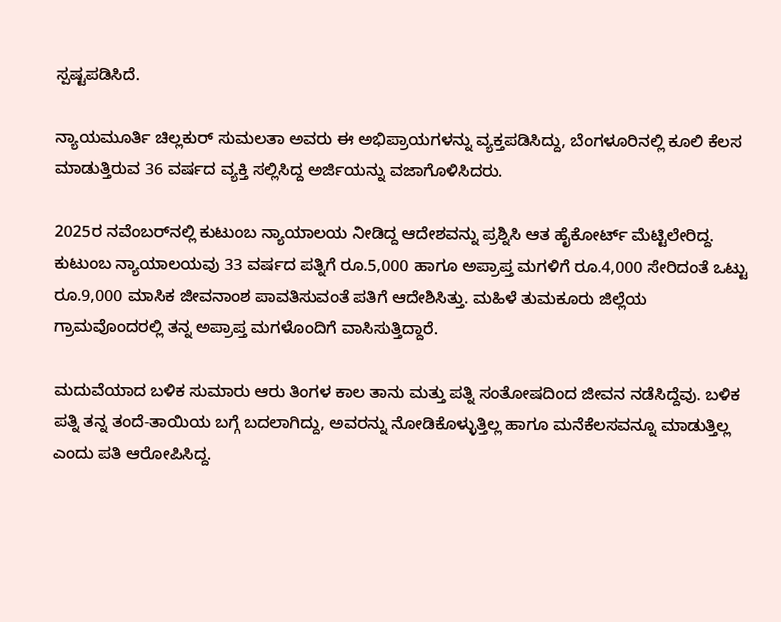ಸ್ಪಷ್ಟಪಡಿಸಿದೆ.

ನ್ಯಾಯಮೂರ್ತಿ ಚಿಲ್ಲಕುರ್ ಸುಮಲತಾ ಅವರು ಈ ಅಭಿಪ್ರಾಯಗಳನ್ನು ವ್ಯಕ್ತಪಡಿಸಿದ್ದು, ಬೆಂಗಳೂರಿನಲ್ಲಿ ಕೂಲಿ ಕೆಲಸ ಮಾಡುತ್ತಿರುವ 36 ವರ್ಷದ ವ್ಯಕ್ತಿ ಸಲ್ಲಿಸಿದ್ದ ಅರ್ಜಿಯನ್ನು ವಜಾಗೊಳಿಸಿದರು.

2025ರ ನವೆಂಬರ್‌ನಲ್ಲಿ ಕುಟುಂಬ ನ್ಯಾಯಾಲಯ ನೀಡಿದ್ದ ಆದೇಶವನ್ನು ಪ್ರಶ್ನಿಸಿ ಆತ ಹೈಕೋರ್ಟ್‌ ಮೆಟ್ಟಿಲೇರಿದ್ದ. ಕುಟುಂಬ ನ್ಯಾಯಾಲಯವು 33 ವರ್ಷದ ಪತ್ನಿಗೆ ರೂ.5,000 ಹಾಗೂ ಅಪ್ರಾಪ್ತ ಮಗಳಿಗೆ ರೂ.4,000 ಸೇರಿದಂತೆ ಒಟ್ಟು ರೂ.9,000 ಮಾಸಿಕ ಜೀವನಾಂಶ ಪಾವತಿಸುವಂತೆ ಪತಿಗೆ ಆದೇಶಿಸಿತ್ತು. ಮಹಿಳೆ ತುಮಕೂರು ಜಿಲ್ಲೆಯ ಗ್ರಾಮವೊಂದರಲ್ಲಿ ತನ್ನ ಅಪ್ರಾಪ್ತ ಮಗಳೊಂದಿಗೆ ವಾಸಿಸುತ್ತಿದ್ದಾರೆ.

ಮದುವೆಯಾದ ಬಳಿಕ ಸುಮಾರು ಆರು ತಿಂಗಳ ಕಾಲ ತಾನು ಮತ್ತು ಪತ್ನಿ ಸಂತೋಷದಿಂದ ಜೀವನ ನಡೆಸಿದ್ದೆವು. ಬಳಿಕ ಪತ್ನಿ ತನ್ನ ತಂದೆ-ತಾಯಿಯ ಬಗ್ಗೆ ಬದಲಾಗಿದ್ದು, ಅವರನ್ನು ನೋಡಿಕೊಳ್ಳುತ್ತಿಲ್ಲ ಹಾಗೂ ಮನೆಕೆಲಸವನ್ನೂ ಮಾಡುತ್ತಿಲ್ಲ ಎಂದು ಪತಿ ಆರೋಪಿಸಿದ್ದ.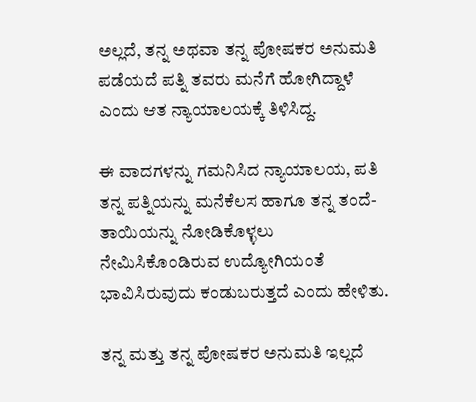ಅಲ್ಲದೆ, ತನ್ನ ಅಥವಾ ತನ್ನ ಪೋಷಕರ ಅನುಮತಿ ಪಡೆಯದೆ ಪತ್ನಿ ತವರು ಮನೆಗೆ ಹೋಗಿದ್ದಾಳೆ ಎಂದು ಆತ ನ್ಯಾಯಾಲಯಕ್ಕೆ ತಿಳಿಸಿದ್ದ.

ಈ ವಾದಗಳನ್ನು ಗಮನಿಸಿದ ನ್ಯಾಯಾಲಯ, ಪತಿ ತನ್ನ ಪತ್ನಿಯನ್ನು ಮನೆಕೆಲಸ ಹಾಗೂ ತನ್ನ ತಂದೆ-ತಾಯಿಯನ್ನು ನೋಡಿಕೊಳ್ಳಲು ನೇಮಿಸಿಕೊಂಡಿರುವ ಉದ್ಯೋಗಿಯಂತೆ ಭಾವಿಸಿರುವುದು ಕಂಡುಬರುತ್ತದೆ ಎಂದು ಹೇಳಿತು.

ತನ್ನ ಮತ್ತು ತನ್ನ ಪೋಷಕರ ಅನುಮತಿ ಇಲ್ಲದೆ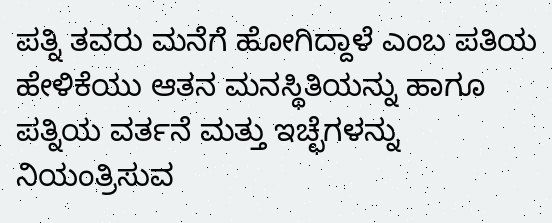ಪತ್ನಿ ತವರು ಮನೆಗೆ ಹೋಗಿದ್ದಾಳೆ ಎಂಬ ಪತಿಯ ಹೇಳಿಕೆಯು ಆತನ ಮನಸ್ಥಿತಿಯನ್ನು ಹಾಗೂ ಪತ್ನಿಯ ವರ್ತನೆ ಮತ್ತು ಇಚ್ಛೆಗಳನ್ನು ನಿಯಂತ್ರಿಸುವ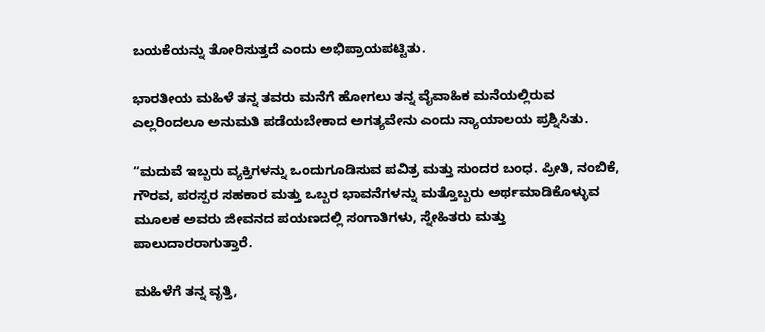ಬಯಕೆಯನ್ನು ತೋರಿಸುತ್ತದೆ ಎಂದು ಅಭಿಪ್ರಾಯಪಟ್ಟಿತು.

ಭಾರತೀಯ ಮಹಿಳೆ ತನ್ನ ತವರು ಮನೆಗೆ ಹೋಗಲು ತನ್ನ ವೈವಾಹಿಕ ಮನೆಯಲ್ಲಿರುವ ಎಲ್ಲರಿಂದಲೂ ಅನುಮತಿ ಪಡೆಯಬೇಕಾದ ಅಗತ್ಯವೇನು ಎಂದು ನ್ಯಾಯಾಲಯ ಪ್ರಶ್ನಿಸಿತು.

“ಮದುವೆ ಇಬ್ಬರು ವ್ಯಕ್ತಿಗಳನ್ನು ಒಂದುಗೂಡಿಸುವ ಪವಿತ್ರ ಮತ್ತು ಸುಂದರ ಬಂಧ. ಪ್ರೀತಿ, ನಂಬಿಕೆ, ಗೌರವ, ಪರಸ್ಪರ ಸಹಕಾರ ಮತ್ತು ಒಬ್ಬರ ಭಾವನೆಗಳನ್ನು ಮತ್ತೊಬ್ಬರು ಅರ್ಥಮಾಡಿಕೊಳ್ಳುವ ಮೂಲಕ ಅವರು ಜೀವನದ ಪಯಣದಲ್ಲಿ ಸಂಗಾತಿಗಳು, ಸ್ನೇಹಿತರು ಮತ್ತು ಪಾಲುದಾರರಾಗುತ್ತಾರೆ.

ಮಹಿಳೆಗೆ ತನ್ನ ವೃತ್ತಿ,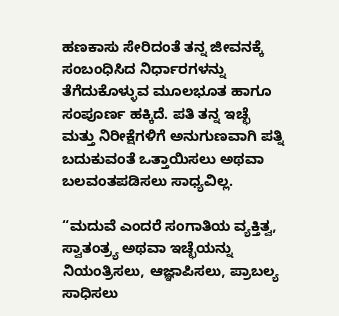ಹಣಕಾಸು ಸೇರಿದಂತೆ ತನ್ನ ಜೀವನಕ್ಕೆ ಸಂಬಂಧಿಸಿದ ನಿರ್ಧಾರಗಳನ್ನು ತೆಗೆದುಕೊಳ್ಳುವ ಮೂಲಭೂತ ಹಾಗೂ ಸಂಪೂರ್ಣ ಹಕ್ಕಿದೆ. ಪತಿ ತನ್ನ ಇಚ್ಛೆ ಮತ್ತು ನಿರೀಕ್ಷೆಗಳಿಗೆ ಅನುಗುಣವಾಗಿ ಪತ್ನಿ ಬದುಕುವಂತೆ ಒತ್ತಾಯಿಸಲು ಅಥವಾ ಬಲವಂತಪಡಿಸಲು ಸಾಧ್ಯವಿಲ್ಲ.

“ಮದುವೆ ಎಂದರೆ ಸಂಗಾತಿಯ ವ್ಯಕ್ತಿತ್ವ, ಸ್ವಾತಂತ್ರ್ಯ ಅಥವಾ ಇಚ್ಛೆಯನ್ನು ನಿಯಂತ್ರಿಸಲು, ಆಜ್ಞಾಪಿಸಲು, ಪ್ರಾಬಲ್ಯ ಸಾಧಿಸಲು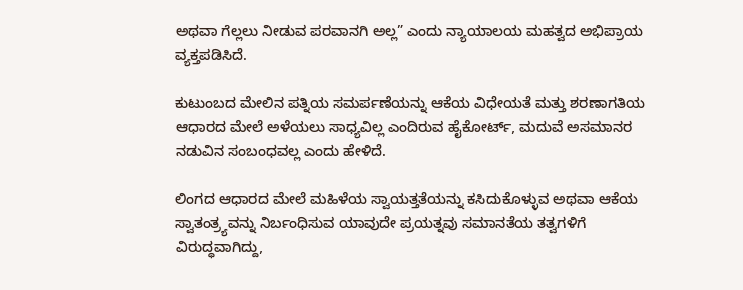ಅಥವಾ ಗೆಲ್ಲಲು ನೀಡುವ ಪರವಾನಗಿ ಅಲ್ಲ” ಎಂದು ನ್ಯಾಯಾಲಯ ಮಹತ್ವದ ಅಭಿಪ್ರಾಯ ವ್ಯಕ್ತಪಡಿಸಿದೆ.

ಕುಟುಂಬದ ಮೇಲಿನ ಪತ್ನಿಯ ಸಮರ್ಪಣೆಯನ್ನು ಆಕೆಯ ವಿಧೇಯತೆ ಮತ್ತು ಶರಣಾಗತಿಯ ಆಧಾರದ ಮೇಲೆ ಅಳೆಯಲು ಸಾಧ್ಯವಿಲ್ಲ ಎಂದಿರುವ ಹೈಕೋರ್ಟ್, ಮದುವೆ ಅಸಮಾನರ ನಡುವಿನ ಸಂಬಂಧವಲ್ಲ ಎಂದು ಹೇಳಿದೆ.

ಲಿಂಗದ ಆಧಾರದ ಮೇಲೆ ಮಹಿಳೆಯ ಸ್ವಾಯತ್ತತೆಯನ್ನು ಕಸಿದುಕೊಳ್ಳುವ ಅಥವಾ ಆಕೆಯ ಸ್ವಾತಂತ್ರ್ಯವನ್ನು ನಿರ್ಬಂಧಿಸುವ ಯಾವುದೇ ಪ್ರಯತ್ನವು ಸಮಾನತೆಯ ತತ್ವಗಳಿಗೆ ವಿರುದ್ಧವಾಗಿದ್ದು,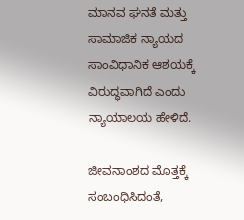ಮಾನವ ಘನತೆ ಮತ್ತು ಸಾಮಾಜಿಕ ನ್ಯಾಯದ ಸಾಂವಿಧಾನಿಕ ಆಶಯಕ್ಕೆ ವಿರುದ್ಧವಾಗಿದೆ ಎಂದು ನ್ಯಾಯಾಲಯ ಹೇಳಿದೆ.

ಜೀವನಾಂಶದ ಮೊತ್ತಕ್ಕೆ ಸಂಬಂಧಿಸಿದಂತೆ,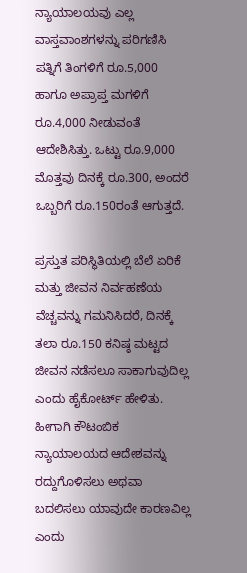ನ್ಯಾಯಾಲಯವು ಎಲ್ಲ ವಾಸ್ತವಾಂಶಗಳನ್ನು ಪರಿಗಣಿಸಿ ಪತ್ನಿಗೆ ತಿಂಗಳಿಗೆ ರೂ.5,000 ಹಾಗೂ ಅಪ್ರಾಪ್ತ ಮಗಳಿಗೆ ರೂ.4,000 ನೀಡುವಂತೆ ಆದೇಶಿಸಿತ್ತು. ಒಟ್ಟು ರೂ.9,000 ಮೊತ್ತವು ದಿನಕ್ಕೆ ರೂ.300, ಅಂದರೆ ಒಬ್ಬರಿಗೆ ರೂ.150ರಂತೆ ಆಗುತ್ತದೆ.

ಪ್ರಸ್ತುತ ಪರಿಸ್ಥಿತಿಯಲ್ಲಿ ಬೆಲೆ ಏರಿಕೆ ಮತ್ತು ಜೀವನ ನಿರ್ವಹಣೆಯ ವೆಚ್ಚವನ್ನು ಗಮನಿಸಿದರೆ, ದಿನಕ್ಕೆ ತಲಾ ರೂ.150 ಕನಿಷ್ಠ ಮಟ್ಟದ ಜೀವನ ನಡೆಸಲೂ ಸಾಕಾಗುವುದಿಲ್ಲ ಎಂದು ಹೈಕೋರ್ಟ್ ಹೇಳಿತು. ಹೀಗಾಗಿ ಕೌಟಂಬಿಕ ನ್ಯಾಯಾಲಯದ ಆದೇಶವನ್ನು ರದ್ದುಗೊಳಿಸಲು ಅಥವಾ ಬದಲಿಸಲು ಯಾವುದೇ ಕಾರಣವಿಲ್ಲ ಎಂದು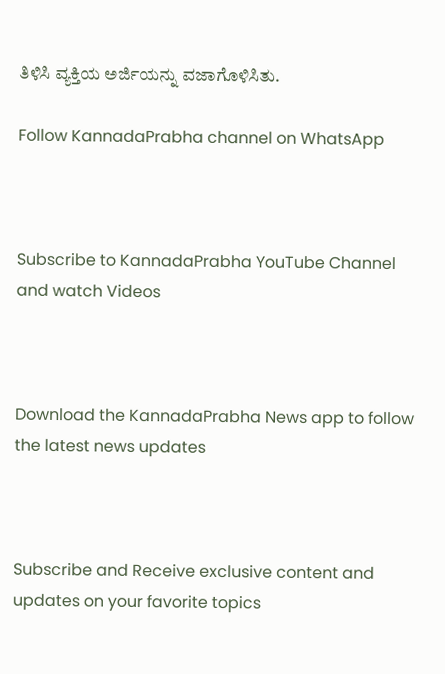ತಿಳಿಸಿ ವ್ಯಕ್ತಿಯ ಅರ್ಜಿಯನ್ನು ವಜಾಗೊಳಿಸಿತು.

Follow KannadaPrabha channel on WhatsApp



Subscribe to KannadaPrabha YouTube Channel and watch Videos



Download the KannadaPrabha News app to follow the latest news updates



Subscribe and Receive exclusive content and updates on your favorite topics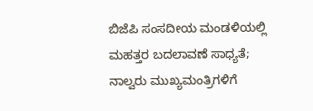ಬಿಜೆಪಿ ಸಂಸದೀಯ ಮಂಡಳಿಯಲ್ಲಿ ಮಹತ್ತರ ಬದಲಾವಣೆ ಸಾಧ್ಯತೆ; ನಾಲ್ವರು ಮುಖ್ಯಮಂತ್ರಿಗಳಿಗೆ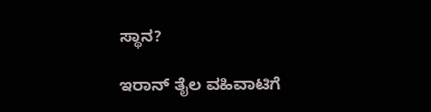ಸ್ಥಾನ?

ಇರಾನ್‌ ತೈಲ ವಹಿವಾಟಿಗೆ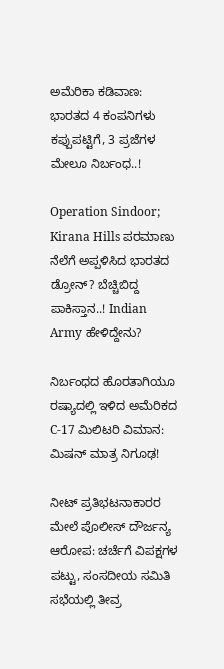ಅಮೆರಿಕಾ ಕಡಿವಾಣ: ಭಾರತದ 4 ಕಂಪನಿಗಳು ಕಪ್ಪುಪಟ್ಟಿಗೆ, 3 ಪ್ರಜೆಗಳ ಮೇಲೂ ನಿರ್ಬಂಧ..!

Operation Sindoor; Kirana Hills ಪರಮಾಣು ನೆಲೆಗೆ ಅಪ್ಪಳಿಸಿದ ಭಾರತದ ಡ್ರೋನ್? ಬೆಚ್ಚಿಬಿದ್ದ ಪಾಕಿಸ್ತಾನ..! Indian Army ಹೇಳಿದ್ದೇನು?

ನಿರ್ಬಂಧದ ಹೊರತಾಗಿಯೂ ರಷ್ಯಾದಲ್ಲಿ ಇಳಿದ ಅಮೆರಿಕದ C-17 ಮಿಲಿಟರಿ ವಿಮಾನ: ಮಿಷನ್ ಮಾತ್ರ ನಿಗೂಢ!

ನೀಟ್ ಪ್ರತಿಭಟನಾಕಾರರ ಮೇಲೆ ಪೊಲೀಸ್ ದೌರ್ಜನ್ಯ ಆರೋಪ: ಚರ್ಚೆಗೆ ವಿಪಕ್ಷಗಳ ಪಟ್ಟು, ಸಂಸದೀಯ ಸಮಿತಿ ಸಭೆಯಲ್ಲಿ ತೀವ್ರ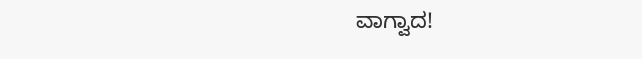ವಾಗ್ವಾದ!